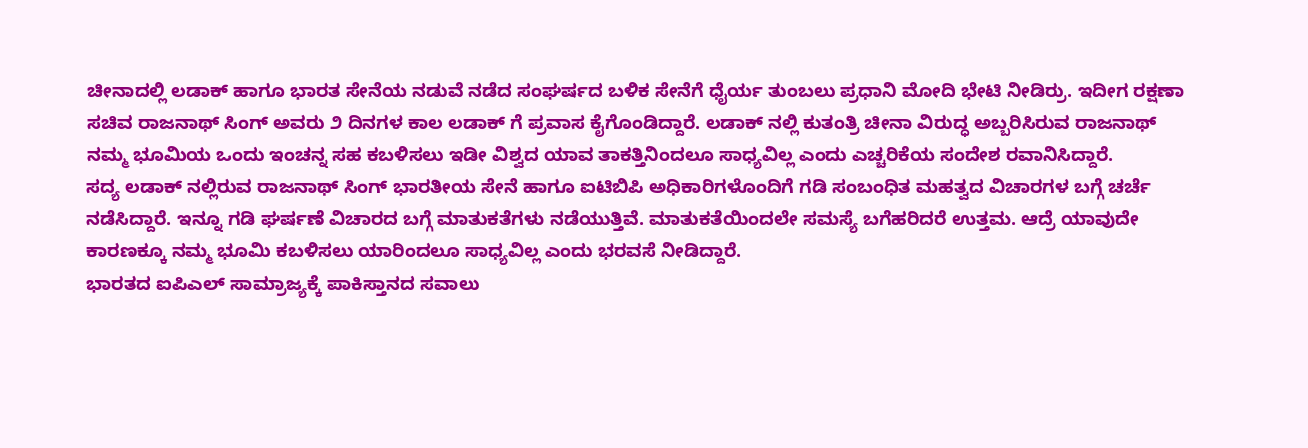ಚೀನಾದಲ್ಲಿ ಲಡಾಕ್ ಹಾಗೂ ಭಾರತ ಸೇನೆಯ ನಡುವೆ ನಡೆದ ಸಂಘರ್ಷದ ಬಳಿಕ ಸೇನೆಗೆ ಧೈರ್ಯ ತುಂಬಲು ಪ್ರಧಾನಿ ಮೋದಿ ಭೇಟಿ ನೀಡಿರ್ರು. ಇದೀಗ ರಕ್ಷಣಾ ಸಚಿವ ರಾಜನಾಥ್ ಸಿಂಗ್ ಅವರು ೨ ದಿನಗಳ ಕಾಲ ಲಡಾಕ್ ಗೆ ಪ್ರವಾಸ ಕೈಗೊಂಡಿದ್ದಾರೆ. ಲಡಾಕ್ ನಲ್ಲಿ ಕುತಂತ್ರಿ ಚೀನಾ ವಿರುದ್ಧ ಅಬ್ಬರಿಸಿರುವ ರಾಜನಾಥ್ ನಮ್ಮ ಭೂಮಿಯ ಒಂದು ಇಂಚನ್ನ ಸಹ ಕಬಳಿಸಲು ಇಡೀ ವಿಶ್ವದ ಯಾವ ತಾಕತ್ತಿನಿಂದಲೂ ಸಾಧ್ಯವಿಲ್ಲ ಎಂದು ಎಚ್ಚರಿಕೆಯ ಸಂದೇಶ ರವಾನಿಸಿದ್ದಾರೆ.
ಸದ್ಯ ಲಡಾಕ್ ನಲ್ಲಿರುವ ರಾಜನಾಥ್ ಸಿಂಗ್ ಭಾರತೀಯ ಸೇನೆ ಹಾಗೂ ಐಟಿಬಿಪಿ ಅಧಿಕಾರಿಗಳೊಂದಿಗೆ ಗಡಿ ಸಂಬಂಧಿತ ಮಹತ್ವದ ವಿಚಾರಗಳ ಬಗ್ಗೆ ಚರ್ಚೆ ನಡೆಸಿದ್ದಾರೆ. ಇನ್ನೂ ಗಡಿ ಘರ್ಷಣೆ ವಿಚಾರದ ಬಗ್ಗೆ ಮಾತುಕತೆಗಳು ನಡೆಯುತ್ತಿವೆ. ಮಾತುಕತೆಯಿಂದಲೇ ಸಮಸ್ಯೆ ಬಗೆಹರಿದರೆ ಉತ್ತಮ. ಆದ್ರೆ ಯಾವುದೇ ಕಾರಣಕ್ಕೂ ನಮ್ಮ ಭೂಮಿ ಕಬಳಿಸಲು ಯಾರಿಂದಲೂ ಸಾಧ್ಯವಿಲ್ಲ ಎಂದು ಭರವಸೆ ನೀಡಿದ್ದಾರೆ.
ಭಾರತದ ಐಪಿಎಲ್ ಸಾಮ್ರಾಜ್ಯಕ್ಕೆ ಪಾಕಿಸ್ತಾನದ ಸವಾಲು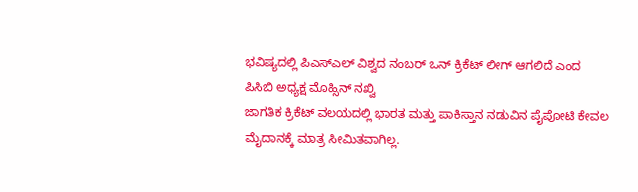ಭವಿಷ್ಯದಲ್ಲಿ ಪಿಎಸ್ಎಲ್ ವಿಶ್ವದ ನಂಬರ್ ಒನ್ ಕ್ರಿಕೆಟ್ ಲೀಗ್ ಆಗಲಿದೆ ಎಂದ ಪಿಸಿಬಿ ಅಧ್ಯಕ್ಷ ಮೊಹ್ಸಿನ್ ನಖ್ವಿ
ಜಾಗತಿಕ ಕ್ರಿಕೆಟ್ ವಲಯದಲ್ಲಿ ಭಾರತ ಮತ್ತು ಪಾಕಿಸ್ತಾನ ನಡುವಿನ ಪೈಪೋಟಿ ಕೇವಲ ಮೈದಾನಕ್ಕೆ ಮಾತ್ರ ಸೀಮಿತವಾಗಿಲ್ಲ.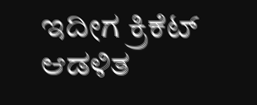ಇದೀಗ ಕ್ರಿಕೆಟ್ ಆಡಳಿತ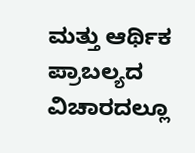ಮತ್ತು ಆರ್ಥಿಕ ಪ್ರಾಬಲ್ಯದ ವಿಚಾರದಲ್ಲೂ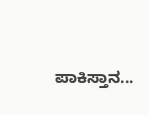ಪಾಕಿಸ್ತಾನ...